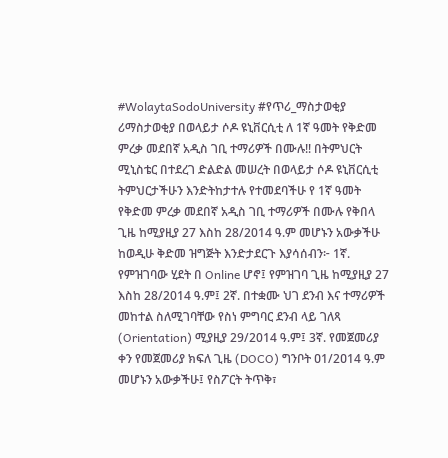#WolaytaSodoUniversity #የጥሪ_ማስታወቂያ ሪማስታወቂያ በወላይታ ሶዶ ዩኒቨርሲቲ ለ 1ኛ ዓመት የቅድመ ምረቃ መደበኛ አዲስ ገቢ ተማሪዎች በሙሉ!! በትምህርት ሚኒስቴር በተደረገ ድልድል መሠረት በወላይታ ሶዶ ዩኒቨርሲቲ ትምህርታችሁን እንድትከታተሉ የተመደባችሁ የ 1ኛ ዓመት የቅድመ ምረቃ መደበኛ አዲስ ገቢ ተማሪዎች በሙሉ የቅበላ ጊዜ ከሚያዚያ 27 እስከ 28/2014 ዓ.ም መሆኑን አውቃችሁ ከወዲሁ ቅድመ ዝግጅት እንድታደርጉ እያሳሰብን፦ 1ኛ. የምዝገባው ሂደት በ Online ሆኖ፤ የምዝገባ ጊዜ ከሚያዚያ 27 እስከ 28/2014 ዓ.ም፤ 2ኛ. በተቋሙ ህገ ደንብ እና ተማሪዎች መከተል ስለሚገባቸው የስነ ምግባር ደንብ ላይ ገለጻ (Orientation) ሚያዚያ 29/2014 ዓ.ም፤ 3ኛ. የመጀመሪያ ቀን የመጀመሪያ ክፍለ ጊዜ (DOCO) ግንቦት ዐ1/2ዐ14 ዓ.ም መሆኑን አውቃችሁ፤ የስፖርት ትጥቅ፣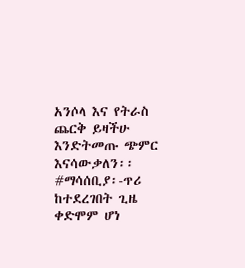አንሶላ እና የትራስ ጨርቅ ይዛችሁ እንድትመጡ ጭምር እናሳውቃለን፡፡ #ማሳሰቢያ፡-ጥሪ ከተደረገበት ጊዜ ቀድሞም ሆነ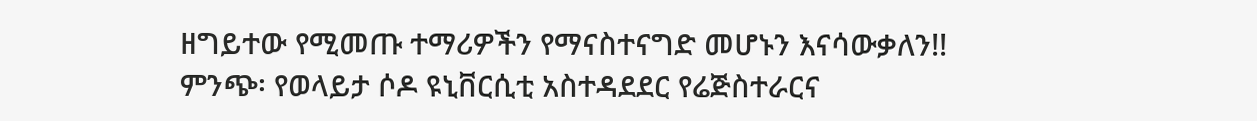ዘግይተው የሚመጡ ተማሪዎችን የማናስተናግድ መሆኑን እናሳውቃለን!! ምንጭ፡ የወላይታ ሶዶ ዩኒቨርሲቲ አስተዳደደር የሬጅስተራርና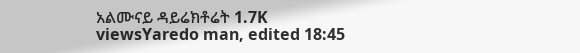አልሙናይ ዳይሬክቶሬት 1.7K viewsYaredo man, edited 18:45